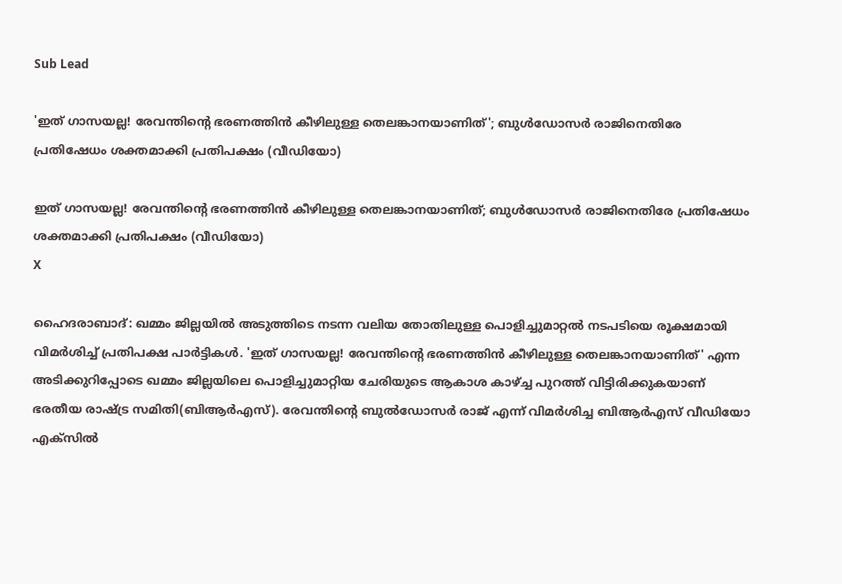Sub Lead

'ഇത് ഗാസയല്ല! രേവന്തിന്റെ ഭരണത്തിന്‍ കീഴിലുള്ള തെലങ്കാനയാണിത്'; ബുള്‍ഡോസര്‍ രാജിനെതിരേ പ്രതിഷേധം ശക്തമാക്കി പ്രതിപക്ഷം (വീഡിയോ)

ഇത് ഗാസയല്ല! രേവന്തിന്റെ ഭരണത്തിന്‍ കീഴിലുള്ള തെലങ്കാനയാണിത്; ബുള്‍ഡോസര്‍ രാജിനെതിരേ പ്രതിഷേധം ശക്തമാക്കി പ്രതിപക്ഷം (വീഡിയോ)
X

ഹൈദരാബാദ്: ഖമ്മം ജില്ലയില്‍ അടുത്തിടെ നടന്ന വലിയ തോതിലുള്ള പൊളിച്ചുമാറ്റല്‍ നടപടിയെ രൂക്ഷമായി വിമര്‍ശിച്ച് പ്രതിപക്ഷ പാര്‍ട്ടികള്‍. 'ഇത് ഗാസയല്ല! രേവന്തിന്റെ ഭരണത്തിന്‍ കീഴിലുള്ള തെലങ്കാനയാണിത്' എന്ന അടിക്കുറിപ്പോടെ ഖമ്മം ജില്ലയിലെ പൊളിച്ചുമാറ്റിയ ചേരിയുടെ ആകാശ കാഴ്ച്ച പുറത്ത് വിട്ടിരിക്കുകയാണ് ഭരതീയ രാഷ്ട്ര സമിതി(ബിആര്‍എസ്). രേവന്തിന്റെ ബുല്‍ഡോസര്‍ രാജ് എന്ന് വിമര്‍ശിച്ച ബിആര്‍എസ് വീഡിയോ എക്‌സില്‍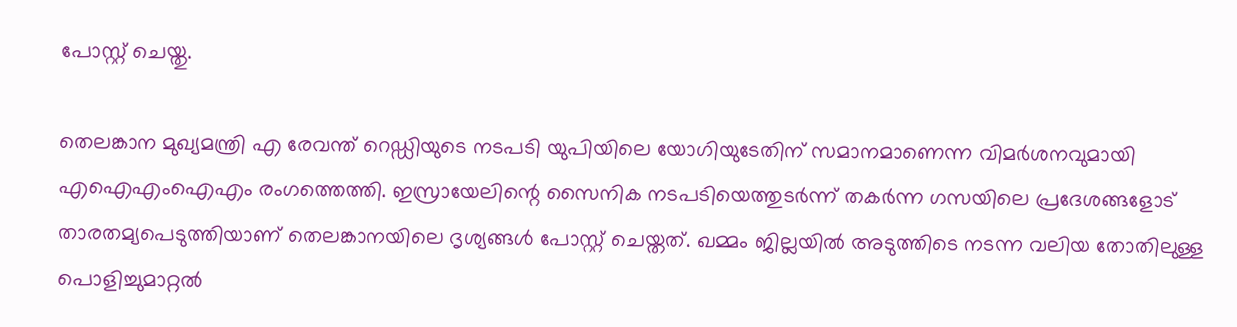പോസ്റ്റ് ചെയ്തു.

തെലങ്കാന മുഖ്യമന്ത്രി എ രേവന്ത് റെഡ്ഡിയുടെ നടപടി യുപിയിലെ യോഗിയുടേതിന് സമാനമാണെന്ന വിമര്‍ശനവുമായി എഐഎംഐഎം രംഗത്തെത്തി. ഇസ്രായേലിന്റെ സൈനിക നടപടിയെത്തുടര്‍ന്ന് തകര്‍ന്ന ഗസയിലെ പ്രദേശങ്ങളോട് താരതമ്യപെടുത്തിയാണ് തെലങ്കാനയിലെ ദൃശ്യങ്ങള്‍ പോസ്റ്റ് ചെയ്തത്. ഖമ്മം ജില്ലയില്‍ അടുത്തിടെ നടന്ന വലിയ തോതിലുള്ള പൊളിച്ചുമാറ്റല്‍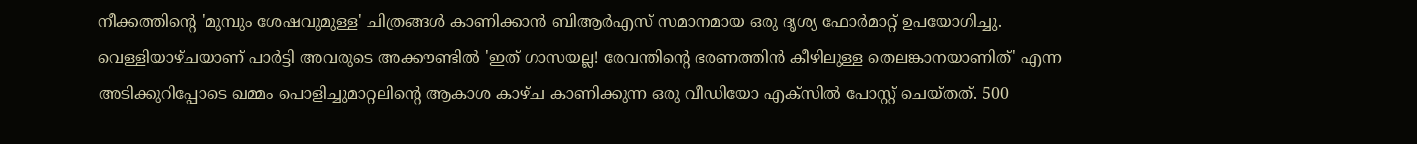നീക്കത്തിന്റെ 'മുമ്പും ശേഷവുമുള്ള' ചിത്രങ്ങള്‍ കാണിക്കാന്‍ ബിആര്‍എസ് സമാനമായ ഒരു ദൃശ്യ ഫോര്‍മാറ്റ് ഉപയോഗിച്ചു. വെള്ളിയാഴ്ചയാണ് പാര്‍ട്ടി അവരുടെ അക്കൗണ്ടില്‍ 'ഇത് ഗാസയല്ല! രേവന്തിന്റെ ഭരണത്തിന്‍ കീഴിലുള്ള തെലങ്കാനയാണിത്' എന്ന അടിക്കുറിപ്പോടെ ഖമ്മം പൊളിച്ചുമാറ്റലിന്റെ ആകാശ കാഴ്ച കാണിക്കുന്ന ഒരു വീഡിയോ എക്‌സില്‍ പോസ്റ്റ് ചെയ്തത്. 500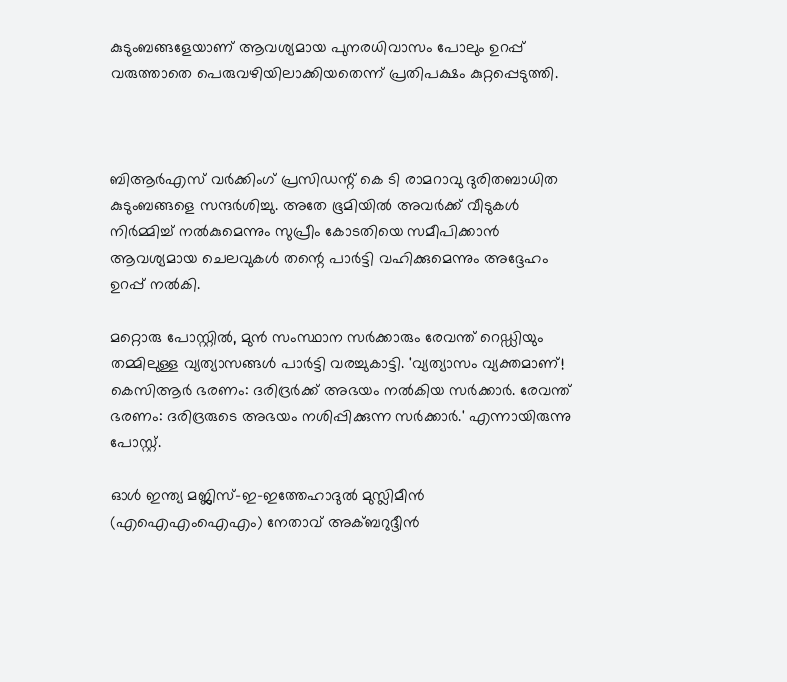കുടുംബങ്ങളേയാണ് ആവശ്യമായ പുനരധിവാസം പോലും ഉറപ്പ് വരുത്താതെ പെരുവഴിയിലാക്കിയതെന്ന് പ്രതിപക്ഷം കുറ്റപ്പെടുത്തി.



ബിആര്‍എസ് വര്‍ക്കിംഗ് പ്രസിഡന്റ് കെ ടി രാമറാവു ദുരിതബാധിത കുടുംബങ്ങളെ സന്ദര്‍ശിച്ചു. അതേ ഭൂമിയില്‍ അവര്‍ക്ക് വീടുകള്‍ നിര്‍മ്മിച്ച് നല്‍കുമെന്നും സുപ്രീം കോടതിയെ സമീപിക്കാന്‍ ആവശ്യമായ ചെലവുകള്‍ തന്റെ പാര്‍ട്ടി വഹിക്കുമെന്നും അദ്ദേഹം ഉറപ്പ് നല്‍കി.

മറ്റൊരു പോസ്റ്റില്‍, മുന്‍ സംസ്ഥാന സര്‍ക്കാരും രേവന്ത് റെഡ്ഡിയും തമ്മിലുള്ള വ്യത്യാസങ്ങള്‍ പാര്‍ട്ടി വരച്ചുകാട്ടി. 'വ്യത്യാസം വ്യക്തമാണ്! കെസിആര്‍ ഭരണം: ദരിദ്രര്‍ക്ക് അഭയം നല്‍കിയ സര്‍ക്കാര്‍. രേവന്ത് ഭരണം: ദരിദ്രരുടെ അഭയം നശിപ്പിക്കുന്ന സര്‍ക്കാര്‍.' എന്നായിരുന്നു പോസ്റ്റ്.

ഓള്‍ ഇന്ത്യ മജ്ലിസ്-ഇ-ഇത്തേഹാദുല്‍ മുസ്ലിമീന്‍ (എഐഎംഐഎം) നേതാവ് അക്ബറുദ്ദീന്‍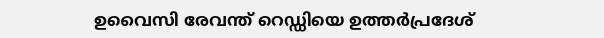ഉവൈസി രേവന്ത് റെഡ്ഡിയെ ഉത്തര്‍പ്രദേശ്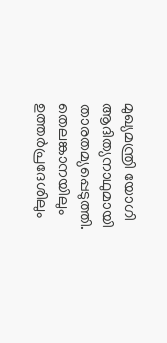മുഖ്യമന്ത്രി യോഗി ആദിത്യനാഥുമായി താരതമ്യപ്പെടുത്തി. തെലങ്കാനയിലും ഉത്തര്‍പ്രദേശിലും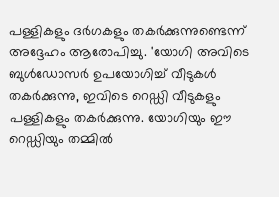പള്ളികളും ദര്‍ഗകളും തകര്‍ക്കുന്നുണ്ടെന്ന് അദ്ദേഹം ആരോപിച്ചു. 'യോഗി അവിടെ ബുള്‍ഡോസര്‍ ഉപയോഗിച്ച് വീടുകള്‍ തകര്‍ക്കുന്നു, ഇവിടെ റെഡ്ഡി വീടുകളും പള്ളികളും തകര്‍ക്കുന്നു. യോഗിയും ഈ റെഡ്ഡിയും തമ്മില്‍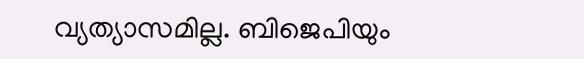വ്യത്യാസമില്ല. ബിജെപിയും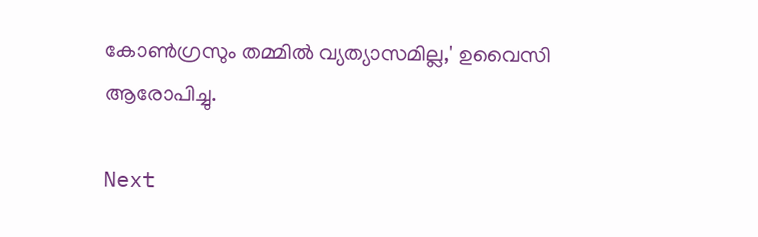കോണ്‍ഗ്രസും തമ്മില്‍ വ്യത്യാസമില്ല,' ഉവൈസി ആരോപിച്ചു.

Next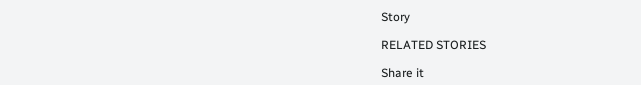Story

RELATED STORIES

Share it